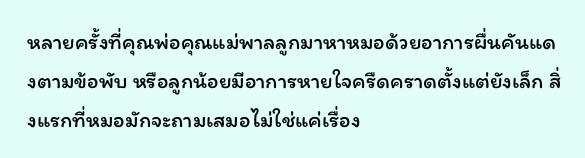หลายครั้งที่คุณพ่อคุณแม่พาลลูกมาหาหมอด้วยอาการผื่นคันแดงตามข้อพับ หรือลูกน้อยมีอาการหายใจครืดคราดตั้งแต่ยังเล็ก สิ่งแรกที่หมอมักจะถามเสมอไม่ใช่แค่เรื่อง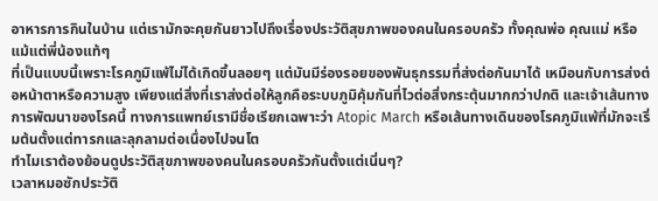อาหารการกินในบ้าน แต่เรามักจะคุยกันยาวไปถึงเรื่องประวัติสุขภาพของคนในครอบครัว ทั้งคุณพ่อ คุณแม่ หรือแม้แต่พี่น้องแท้ๆ
ที่เป็นแบบนี้เพราะโรคภูมิแพ้ไม่ได้เกิดขึ้นลอยๆ แต่มันมีร่องรอยของพันธุกรรมที่ส่งต่อกันมาได้ เหมือนกับการส่งต่อหน้าตาหรือความสูง เพียงแต่สิ่งที่เราส่งต่อให้ลูกคือระบบภูมิคุ้มกันที่ไวต่อสิ่งกระตุ้นมากกว่าปกติ และเจ้าเส้นทางการพัฒนาของโรคนี้ ทางการแพทย์เรามีชื่อเรียกเฉพาะว่า Atopic March หรือเส้นทางเดินของโรคภูมิแพ้ที่มักจะเริ่มต้นตั้งแต่ทารกและลุกลามต่อเนื่องไปจนโต
ทำไมเราต้องย้อนดูประวัติสุขภาพของคนในครอบครัวกันตั้งแต่เนิ่นๆ?
เวลาหมอซักประวัติ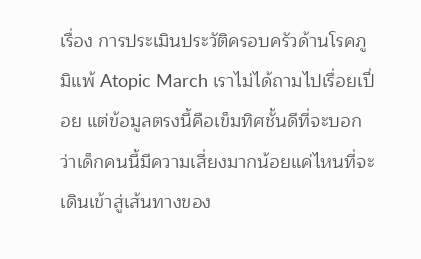เรื่อง การประเมินประวัติครอบครัวด้านโรคภูมิแพ้ Atopic March เราไม่ได้ถามไปเรื่อยเปื่อย แต่ข้อมูลตรงนี้คือเข็มทิศชั้นดีที่จะบอกว่าเด็กคนนี้มีความเสี่ยงมากน้อยแค่ไหนที่จะเดินเข้าสู่เส้นทางของ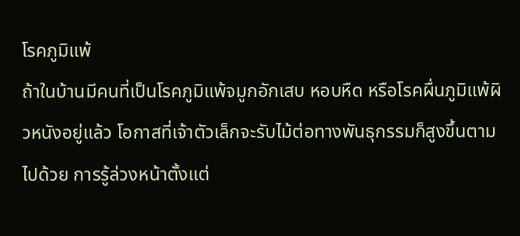โรคภูมิแพ้
ถ้าในบ้านมีคนที่เป็นโรคภูมิแพ้จมูกอักเสบ หอบหืด หรือโรคผื่นภูมิแพ้ผิวหนังอยู่แล้ว โอกาสที่เจ้าตัวเล็กจะรับไม้ต่อทางพันธุกรรมก็สูงขึ้นตามไปด้วย การรู้ล่วงหน้าตั้งแต่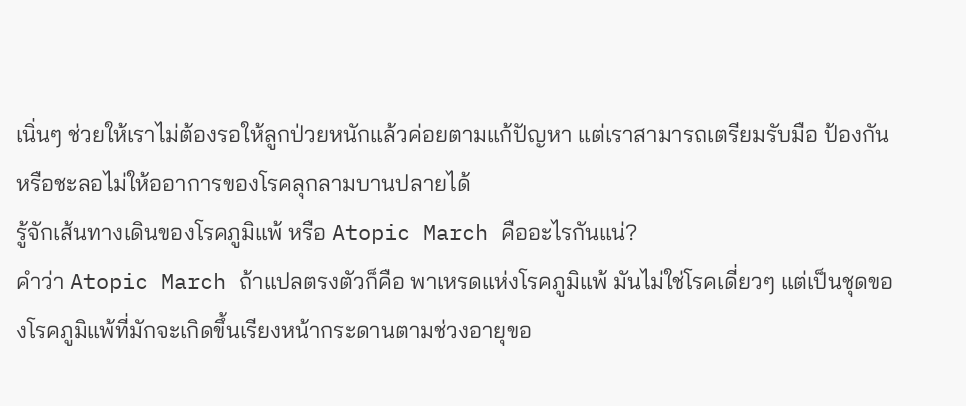เนิ่นๆ ช่วยให้เราไม่ต้องรอให้ลูกป่วยหนักแล้วค่อยตามแก้ปัญหา แต่เราสามารถเตรียมรับมือ ป้องกัน หรือชะลอไม่ให้ออาการของโรคลุกลามบานปลายได้
รู้จักเส้นทางเดินของโรคภูมิแพ้ หรือ Atopic March คืออะไรกันแน่?
คำว่า Atopic March ถ้าแปลตรงตัวก็คือ พาเหรดแห่งโรคภูมิแพ้ มันไม่ใช่โรคเดี่ยวๆ แต่เป็นชุดของโรคภูมิแพ้ที่มักจะเกิดขึ้นเรียงหน้ากระดานตามช่วงอายุขอ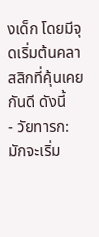งเด็ก โดยมีจุดเริ่มต้นคลาสสิกที่คุ้นเคยกันดี ดังนี้
- วัยทารก: มักจะเริ่ม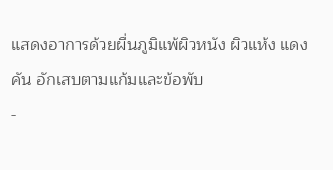แสดงอาการด้วยผื่นภูมิแพ้ผิวหนัง ผิวแห้ง แดง คัน อักเสบตามแก้มและข้อพับ
-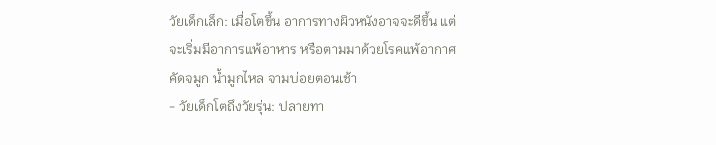วัยเด็กเล็ก: เมื่อโตขึ้น อาการทางผิวหนังอาจจะดีขึ้น แต่จะเริ่มมีอาการแพ้อาหาร หรือตามมาด้วยโรคแพ้อากาศ คัดจมูก น้ำมูกไหล จามบ่อยตอนเช้า
- วัยเด็กโตถึงวัยรุ่น: ปลายทา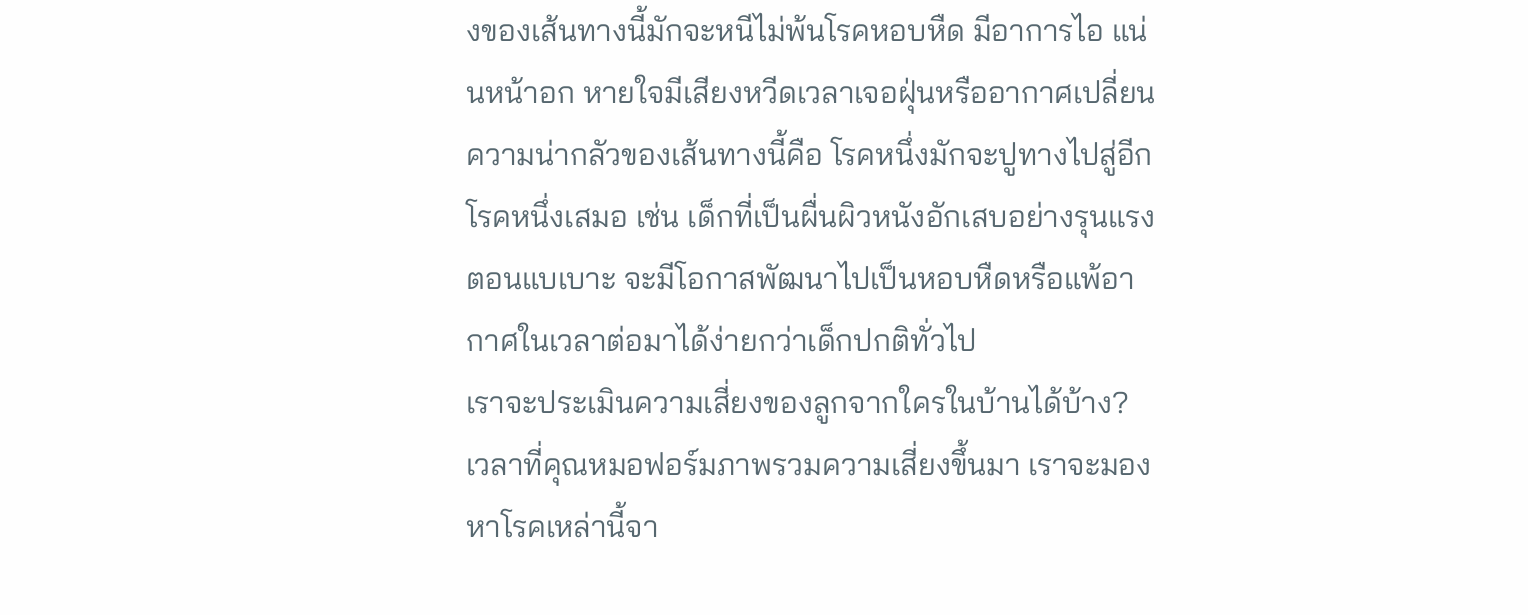งของเส้นทางนี้มักจะหนีไม่พ้นโรคหอบหืด มีอาการไอ แน่นหน้าอก หายใจมีเสียงหวีดเวลาเจอฝุ่นหรืออากาศเปลี่ยน
ความน่ากลัวของเส้นทางนี้คือ โรคหนึ่งมักจะปูทางไปสู่อีกโรคหนึ่งเสมอ เช่น เด็กที่เป็นผื่นผิวหนังอักเสบอย่างรุนแรงตอนแบเบาะ จะมีโอกาสพัฒนาไปเป็นหอบหืดหรือแพ้อากาศในเวลาต่อมาได้ง่ายกว่าเด็กปกติทั่วไป
เราจะประเมินความเสี่ยงของลูกจากใครในบ้านได้บ้าง?
เวลาที่คุณหมอฟอร์มภาพรวมความเสี่ยงขึ้นมา เราจะมองหาโรคเหล่านี้จา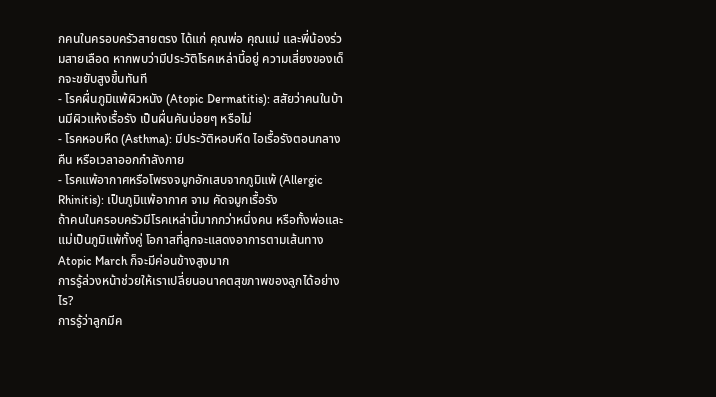กคนในครอบครัวสายตรง ได้แก่ คุณพ่อ คุณแม่ และพี่น้องร่วมสายเลือด หากพบว่ามีประวัติโรคเหล่านี้อยู่ ความเสี่ยงของเด็กจะขยับสูงขึ้นทันที
- โรคผื่นภูมิแพ้ผิวหนัง (Atopic Dermatitis): สสัยว่าคนในบ้านมีผิวแห้งเรื้อรัง เป็นผื่นคันบ่อยๆ หรือไม่
- โรคหอบหืด (Asthma): มีประวัติหอบหืด ไอเรื้อรังตอนกลางคืน หรือเวลาออกกำลังกาย
- โรคแพ้อากาศหรือโพรงจมูกอักเสบจากภูมิแพ้ (Allergic Rhinitis): เป็นภูมิแพ้อากาศ จาม คัดจมูกเรื้อรัง
ถ้าคนในครอบครัวมีโรคเหล่านี้มากกว่าหนึ่งคน หรือทั้งพ่อและแม่เป็นภูมิแพ้ทั้งคู่ โอกาสที่ลูกจะแสดงอาการตามเส้นทาง Atopic March ก็จะมีค่อนข้างสูงมาก
การรู้ล่วงหน้าช่วยให้เราเปลี่ยนอนาคตสุขภาพของลูกได้อย่างไร?
การรู้ว่าลูกมีค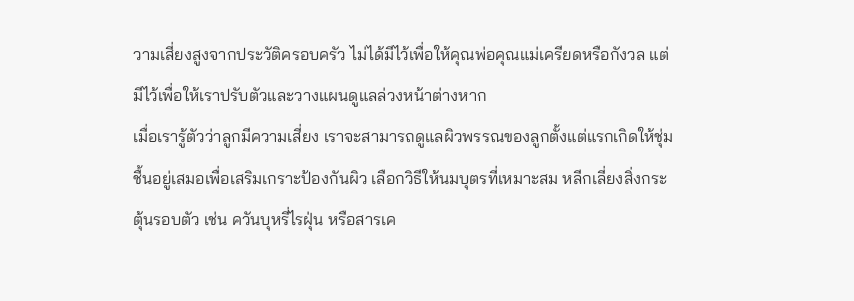วามเสี่ยงสูงจากประวัติครอบครัว ไม่ได้มีไว้เพื่อให้คุณพ่อคุณแม่เครียดหรือกังวล แต่มีไว้เพื่อให้เราปรับตัวและวางแผนดูแลล่วงหน้าต่างหาก
เมื่อเรารู้ตัวว่าลูกมีความเสี่ยง เราจะสามารถดูแลผิวพรรณของลูกตั้งแต่แรกเกิดให้ชุ่มชื้นอยู่เสมอเพื่อเสริมเกราะป้องกันผิว เลือกวิธีให้นมบุตรที่เหมาะสม หลีกเลี่ยงสิ่งกระตุ้นรอบตัว เช่น ควันบุหรี่ไรฝุ่น หรือสารเค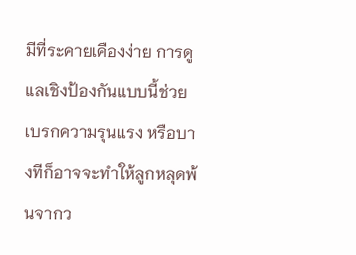มีที่ระคายเคืองง่าย การดูแลเชิงป้องกันแบบนี้ช่วยเบรกความรุนแรง หรือบางทีก็อาจจะทำให้ลูกหลุดพ้นจากว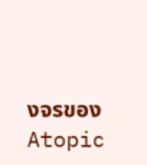งจรของ Atopic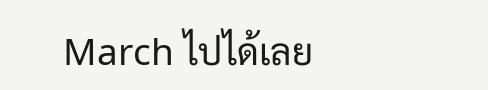March ไปได้เลย